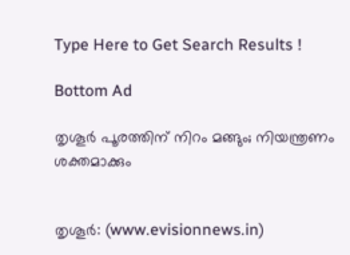Type Here to Get Search Results !

Bottom Ad

തൃശൂര്‍ പൂരത്തിന് നിറം മങ്ങും; നിയന്ത്രണം ശക്തമാക്കും


തൃശൂര്‍: (www.evisionnews.in)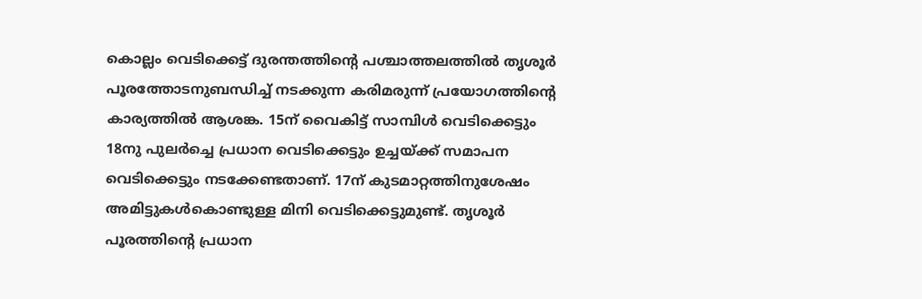കൊല്ലം വെടിക്കെട്ട് ദുരന്തത്തിന്റെ പശ്ചാത്തലത്തില്‍ തൃശൂര്‍ പൂരത്തോടനുബന്ധിച്ച് നടക്കുന്ന കരിമരുന്ന് പ്രയോഗത്തിന്റെ കാര്യത്തില്‍ ആശങ്ക. 15ന് വൈകിട്ട് സാമ്പിള്‍ വെടിക്കെട്ടും 18നു പുലര്‍ച്ചെ പ്രധാന വെടിക്കെട്ടും ഉച്ചയ്ക്ക് സമാപന വെടിക്കെട്ടും നടക്കേണ്ടതാണ്. 17ന് കുടമാറ്റത്തിനുശേഷം അമിട്ടുകള്‍കൊണ്ടുള്ള മിനി വെടിക്കെട്ടുമുണ്ട്. തൃശൂര്‍ പൂരത്തിന്റെ പ്രധാന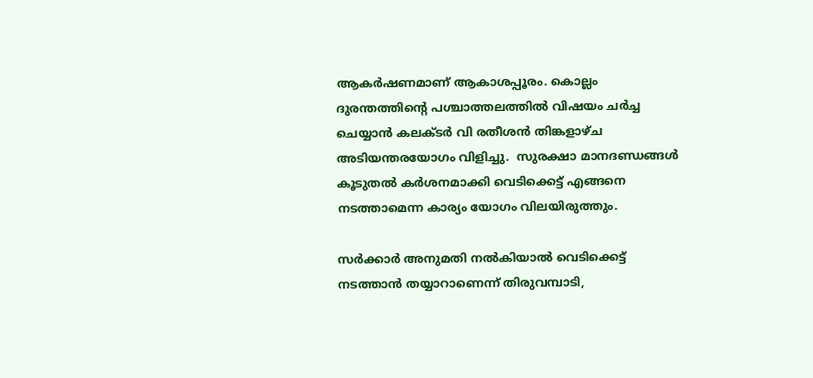ആകര്‍ഷണമാണ് ആകാശപ്പൂരം. കൊല്ലം ദുരന്തത്തിന്റെ പശ്ചാത്തലത്തില്‍ വിഷയം ചര്‍ച്ച ചെയ്യാന്‍ കലക്ടര്‍ വി രതീശന്‍ തിങ്കളാഴ്ച അടിയന്തരയോഗം വിളിച്ചു.  സുരക്ഷാ മാനദണ്ഡങ്ങള്‍ കൂടുതല്‍ കര്‍ശനമാക്കി വെടിക്കെട്ട് എങ്ങനെ നടത്താമെന്ന കാര്യം യോഗം വിലയിരുത്തും.

സര്‍ക്കാര്‍ അനുമതി നല്‍കിയാല്‍ വെടിക്കെട്ട് നടത്താന്‍ തയ്യാറാണെന്ന് തിരുവമ്പാടി,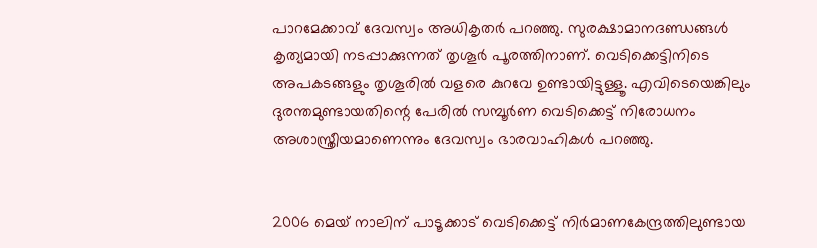പാറമേക്കാവ് ദേവസ്വം അധികൃതര്‍ പറഞ്ഞു. സുരക്ഷാമാനദണ്ഡങ്ങള്‍  കൃത്യമായി നടപ്പാക്കുന്നത് തൃശൂര്‍ പൂരത്തിനാണ്. വെടിക്കെട്ടിനിടെ അപകടങ്ങളും തൃശൂരില്‍ വളരെ കുറവേ ഉണ്ടായിട്ടുള്ളൂ. എവിടെയെങ്കിലും ദുരന്തമുണ്ടായതിന്റെ പേരില്‍ സമ്പൂര്‍ണ വെടിക്കെട്ട് നിരോധനം അശാസ്ത്രീയമാണെന്നും ദേവസ്വം ഭാരവാഹികള്‍ പറഞ്ഞു.


2006 മെയ് നാലിന് പാടൂക്കാട് വെടിക്കെട്ട് നിര്‍മാണകേന്ദ്രത്തിലുണ്ടായ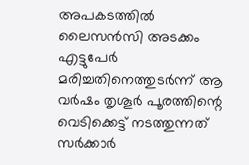അപകടത്തില്‍ ലൈസന്‍സി അടക്കം എട്ടുപേര്‍ മരിച്ചതിനെത്തുടര്‍ന്ന് ആ വര്‍ഷം തൃശൂര്‍ പൂരത്തിന്റെ വെടിക്കെട്ട് നടത്തുന്നത്  സര്‍ക്കാര്‍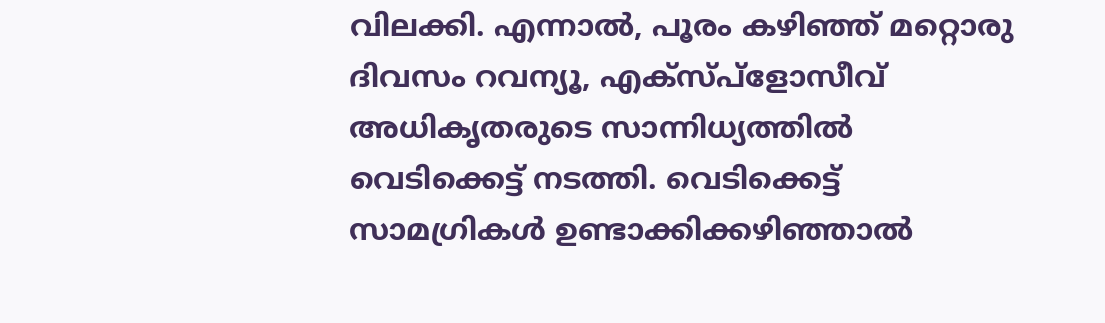വിലക്കി. എന്നാല്‍, പൂരം കഴിഞ്ഞ് മറ്റൊരു ദിവസം റവന്യൂ, എക്‌സ്പ്‌ളോസീവ് അധികൃതരുടെ സാന്നിധ്യത്തില്‍ വെടിക്കെട്ട് നടത്തി. വെടിക്കെട്ട് സാമഗ്രികള്‍ ഉണ്ടാക്കിക്കഴിഞ്ഞാല്‍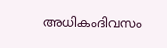അധികംദിവസം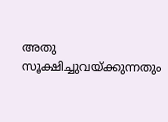അതു സൂക്ഷിച്ചുവയ്ക്കുന്നതും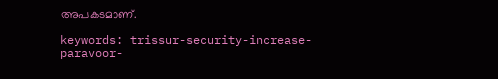അപകടമാണ്.

keywords: trissur-security-increase-paravoor-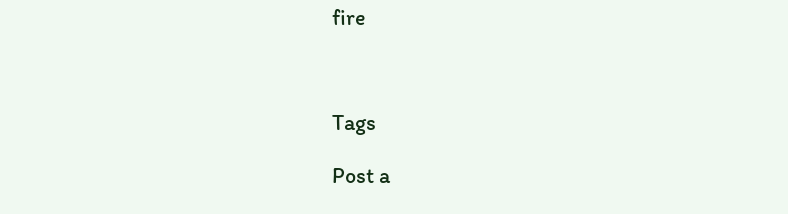fire



Tags

Post a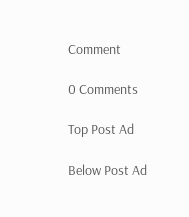Comment

0 Comments

Top Post Ad

Below Post Ad